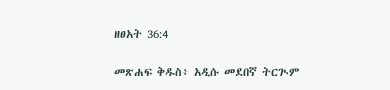ዘፀአት 36:4

መጽሐፍ ቅዱስ፥ አዲሱ መደበኛ ትርጒም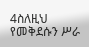4ስለዚህ የመቅደሱን ሥራ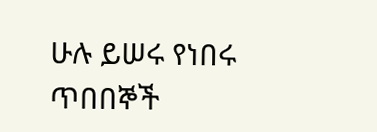ሁሉ ይሠሩ የነበሩ ጥበበኞች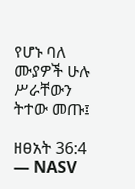የሆኑ ባለ ሙያዎች ሁሉ ሥራቸውን ትተው መጡ፤

ዘፀአት 36:4 — NASV